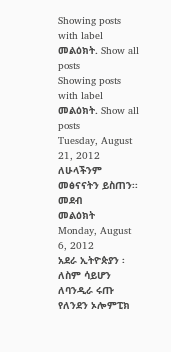Showing posts with label መልዕክት. Show all posts
Showing posts with label መልዕክት. Show all posts
Tuesday, August 21, 2012
ለሁላችንም መፅናናትን ይስጠን፡፡
መደብ
መልዕክት
Monday, August 6, 2012
አደራ ኢትዮጵያን ፡ ለስም ሳይሆን ለባንዲራ ሩጡ
የለንደን ኦሎምፒክ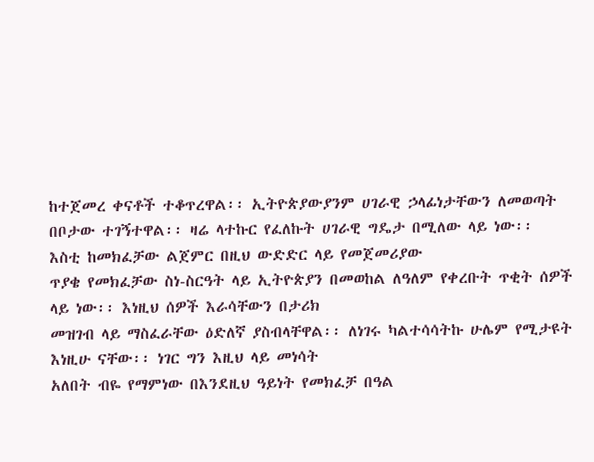ከተጀመረ ቀናቶች ተቆጥረዋል፡፡ ኢትዮጵያውያንም ሀገራዊ ኃላፊነታቸውን ለመወጣት በቦታው ተገኝተዋል፡፡ ዛሬ ላተኩር የፈለኩት ሀገራዊ ግዴታ በሚለው ላይ ነው፡፡
እስቲ ከመክፈቻው ልጀምር በዚህ ውድድር ላይ የመጀመሪያው
ጥያቄ የመክፈቻው ስነ-ስርዓት ላይ ኢትዮጵያን በመወከል ለዓለም የቀረቡት ጥቂት ሰዎች ላይ ነው፡፡ እነዚህ ሰዎች እራሳቸውን በታሪክ
መዝገብ ላይ ማስፈራቸው ዕድለኛ ያስብላቸዋል፡፡ ለነገሩ ካልተሳሳትኩ ሁሌም የሚታዩት እነዚሁ ናቸው፡፡ ነገር ግን እዚህ ላይ መነሳት
አለበት ብዬ የማምነው በእንደዚህ ዓይነት የመክፈቻ በዓል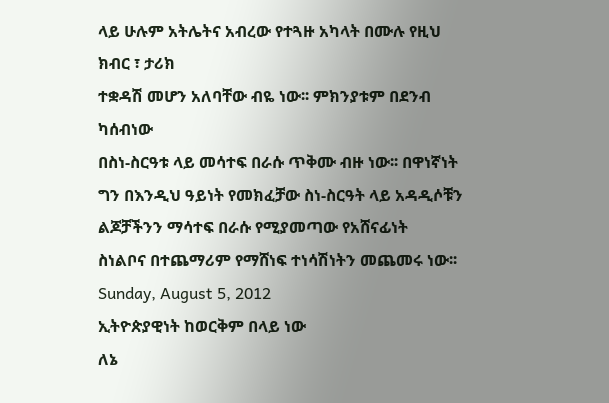ላይ ሁሉም አትሌትና አብረው የተጓዙ አካላት በሙሉ የዚህ ክብር ፣ ታሪክ
ተቋዳሽ መሆን አለባቸው ብዬ ነው፡፡ ምክንያቱም በደንብ ካሰብነው
በስነ-ስርዓቱ ላይ መሳተፍ በራሱ ጥቅሙ ብዙ ነው፡፡ በዋነኛነት
ግን በእንዲህ ዓይነት የመክፈቻው ስነ-ስርዓት ላይ አዳዲሶቹን ልጆቻችንን ማሳተፍ በራሱ የሚያመጣው የአሸናፊነት
ስነልቦና በተጨማሪም የማሸነፍ ተነሳሽነትን መጨመሩ ነው፡፡
Sunday, August 5, 2012
ኢትዮጵያዊነት ከወርቅም በላይ ነው
ለኔ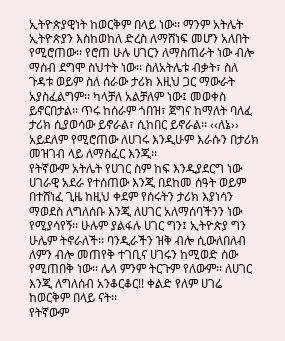ኢትዮጵያዊነት ከወርቅም በላይ ነው፡፡ ማንም አትሌት ኢትዮጵያን እስከወከለ ድረስ ለማሸነፍ መሆን አለበት የሚሮጠው፡፡ የሮጠ ሁሉ ሀገርን ለማስጠራት ነው ብሎ ማሰብ ደግሞ ስህተት ነው፡፡ ስለአትሌቱ ብቃት፣ ስለ ጉዳቱ ወይም ስለ ሰራው ታሪክ እዚህ ጋር ማውራት አያስፈልግም፡፡ ካላቻለ አልቻለም ነው፤ መወቀስ ይኖርበታል፡፡ ጥሩ ከሰራም ጎበዝ፣ ጀግና ከማለት ባለፈ ታሪክ ሲያወሳው ይኖራል፣ ሲከበር ይኖራል፡፡ ‹‹ለኔ›› አይደለም የሚሮጠው ለሀገሩ እንዲሁም እራሱን በታሪክ መዝገብ ላይ ለማስፈር እንጂ፡፡
የትኛውም አትሌት የሀገር ስም ከፍ እንዲያደርግ ነው ሀገራዊ አደራ የተሰጠው እንጂ በደከመ ሰዓት ወይም በተሸነፈ ጊዜ ከዚህ ቀደም የሰሩትን ታሪክ እያነሳን ማወደስ ለግለሰቡ እንጂ ለሀገር አለማሰባችንን ነው የሚያሳየኝ፡፡ ሁሉም ያልፋሉ ሀገር ግን፤ ኢትዮጵያ ግን ሁሌም ትኖራለች፡፡ ባንዲራችን ዝቅ ብሎ ሲውለበለብ ለምን ብሎ መጠየቅ ተገቢና ሀገሩን ከሚወድ ሰው የሚጠበቅ ነው፡፡ ሌላ ምንም ትርጉም የለውም፡፡ ለሀገር እንጂ ለግለሰብ አንቆርቆር!! ቀልድ የለም ሀገሬ ከወርቅም በላይ ናት፡፡
የትኛውም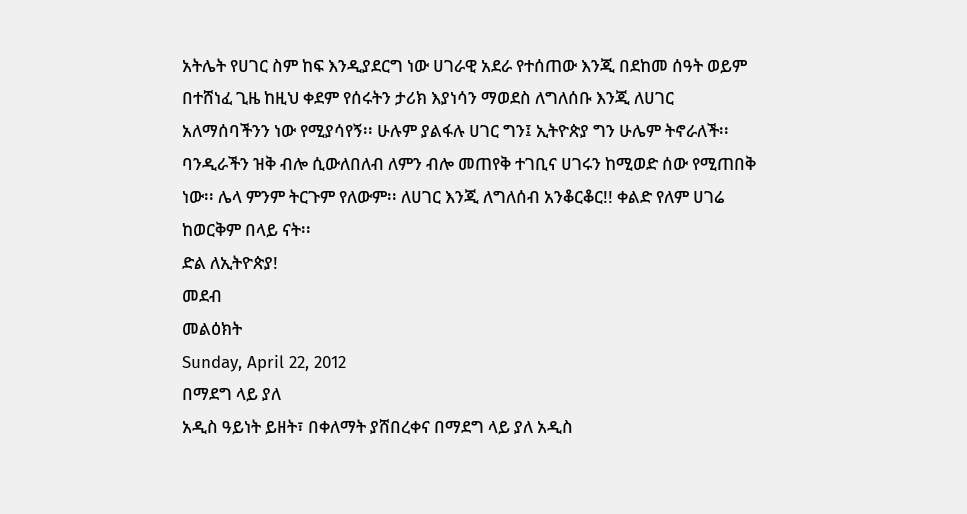አትሌት የሀገር ስም ከፍ እንዲያደርግ ነው ሀገራዊ አደራ የተሰጠው እንጂ በደከመ ሰዓት ወይም በተሸነፈ ጊዜ ከዚህ ቀደም የሰሩትን ታሪክ እያነሳን ማወደስ ለግለሰቡ እንጂ ለሀገር አለማሰባችንን ነው የሚያሳየኝ፡፡ ሁሉም ያልፋሉ ሀገር ግን፤ ኢትዮጵያ ግን ሁሌም ትኖራለች፡፡ ባንዲራችን ዝቅ ብሎ ሲውለበለብ ለምን ብሎ መጠየቅ ተገቢና ሀገሩን ከሚወድ ሰው የሚጠበቅ ነው፡፡ ሌላ ምንም ትርጉም የለውም፡፡ ለሀገር እንጂ ለግለሰብ አንቆርቆር!! ቀልድ የለም ሀገሬ ከወርቅም በላይ ናት፡፡
ድል ለኢትዮጵያ!
መደብ
መልዕክት
Sunday, April 22, 2012
በማደግ ላይ ያለ
አዲስ ዓይነት ይዘት፣ በቀለማት ያሸበረቀና በማደግ ላይ ያለ አዲስ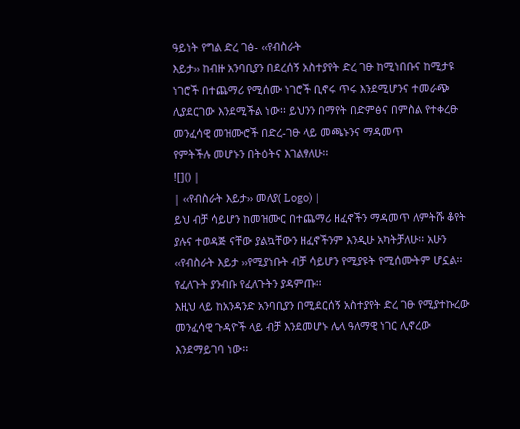ዓይነት የግል ድረ ገፅ- ‹‹የብስራት
እይታ›› ከብዙ አንባቢያን በደረሰኝ አስተያየት ድረ ገፁ ከሚነበቡና ከሚታዩ ነገሮች በተጨማሪ የሚሰሙ ነገሮች ቢኖሩ ጥሩ እንደሚሆንና ተመራጭ
ሊያደርገው እንደሚችል ነው፡፡ ይህንን በማየት በድምፅና በምስል የተቀረፁ መንፈሳዊ መዝሙሮች በድረ-ገፁ ላይ መጫኑንና ማዳመጥ
የምትችሉ መሆኑን በትዕትና እገልፃለሁ፡፡
![]() |
| ‹‹የብስራት እይታ›› መለያ( Logo) |
ይህ ብቻ ሳይሆን ከመዝሙር በተጨማሪ ዘፈኖችን ማዳመጥ ለምትሹ ቆየት ያሉና ተወዳጅ ናቸው ያልኳቸውን ዘፈኖችንም እንዲሁ አካትቻለሁ፡፡ አሁን ‹‹የብስራት እይታ ››የሚያነቡት ብቻ ሳይሆን የሚያዩት የሚሰሙትም ሆኗል፡፡ የፈለጉት ያንብቡ የፈለጉትን ያዳምጡ፡፡
እዚህ ላይ ከአንዳንድ አንባቢያን በሚደርሰኝ አስተያየት ድረ ገፁ የሚያተኩረው መንፈሳዊ ጉዳዮች ላይ ብቻ እንደመሆኑ ሌላ ዓለማዊ ነገር ሊኖረው እንደማይገባ ነው፡፡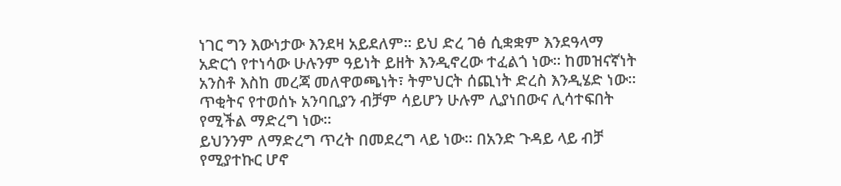ነገር ግን እውነታው እንደዛ አይደለም፡፡ ይህ ድረ ገፅ ሲቋቋም እንደዓላማ አድርጎ የተነሳው ሁሉንም ዓይነት ይዘት እንዲኖረው ተፈልጎ ነው፡፡ ከመዝናኛነት አንስቶ እስከ መረጃ መለዋወጫነት፣ ትምህርት ሰጪነት ድረስ እንዲሄድ ነው፡፡ጥቂትና የተወሰኑ አንባቢያን ብቻም ሳይሆን ሁሉም ሊያነበውና ሊሳተፍበት የሚችል ማድረግ ነው፡፡
ይህንንም ለማድረግ ጥረት በመደረግ ላይ ነው፡፡ በአንድ ጉዳይ ላይ ብቻ የሚያተኩር ሆኖ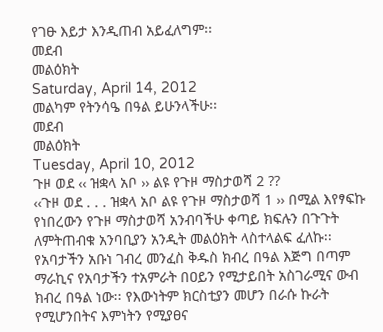የገፁ እይታ እንዲጠብ አይፈለግም፡፡
መደብ
መልዕክት
Saturday, April 14, 2012
መልካም የትንሳዔ በዓል ይሁንላችሁ፡፡
መደብ
መልዕክት
Tuesday, April 10, 2012
ጉዞ ወደ ‹‹ ዝቋላ አቦ ›› ልዩ የጉዞ ማስታወሻ 2 ??
‹‹ጉዞ ወደ . . . ዝቋላ አቦ ልዩ የጉዞ ማስታወሻ 1 ›› በሚል እየፃፍኩ የነበረውን የጉዞ ማስታወሻ አንብባችሁ ቀጣይ ክፍሉን በጉጉት ለምትጠብቁ አንባቢያን አንዲት መልዕክት ላስተላልፍ ፈለኩ፡፡
የአባታችን አቡነ ገብረ መንፈስ ቅዱስ ክብረ በዓል እጅግ በጣም ማራኪና የአባታችን ተአምራት በዐይን የሚታይበት አስገራሚና ውብ
ክብረ በዓል ነው፡፡ የእውነትም ክርስቲያን መሆን በራሱ ኩራት የሚሆንበትና እምነትን የሚያፀና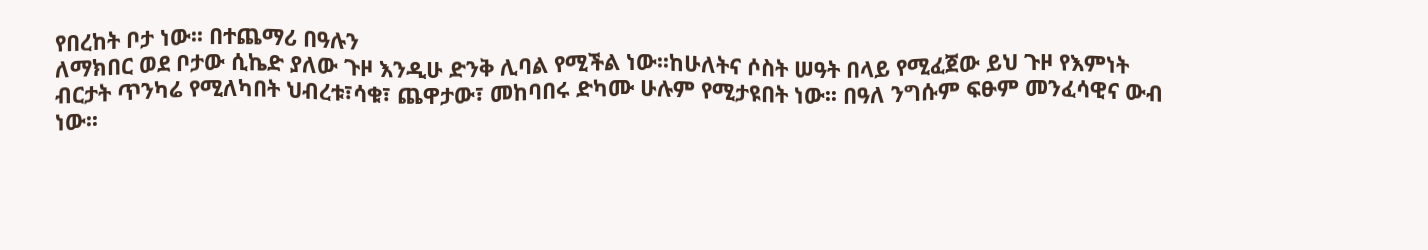የበረከት ቦታ ነው፡፡ በተጨማሪ በዓሉን
ለማክበር ወደ ቦታው ሲኬድ ያለው ጉዞ እንዲሁ ድንቅ ሊባል የሚችል ነው፡፡ከሁለትና ሶስት ሠዓት በላይ የሚፈጀው ይህ ጉዞ የእምነት
ብርታት ጥንካሬ የሚለካበት ህብረቱ፣ሳቁ፣ ጨዋታው፣ መከባበሩ ድካሙ ሁሉም የሚታዩበት ነው፡፡ በዓለ ንግሱም ፍፁም መንፈሳዊና ውብ
ነው፡፡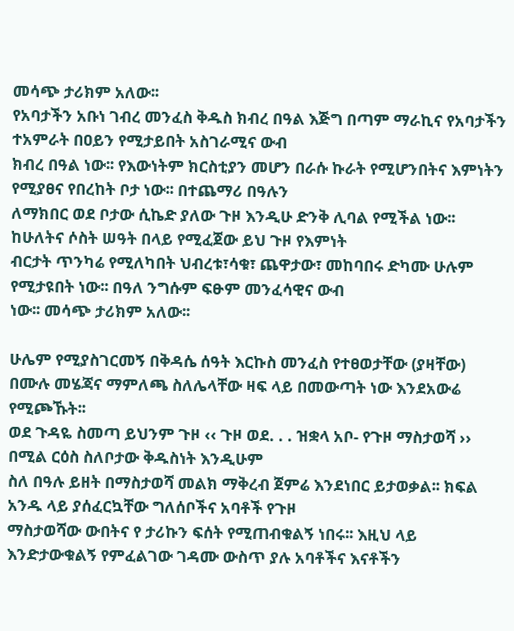መሳጭ ታሪክም አለው፡፡
የአባታችን አቡነ ገብረ መንፈስ ቅዱስ ክብረ በዓል እጅግ በጣም ማራኪና የአባታችን ተአምራት በዐይን የሚታይበት አስገራሚና ውብ
ክብረ በዓል ነው፡፡ የእውነትም ክርስቲያን መሆን በራሱ ኩራት የሚሆንበትና እምነትን የሚያፀና የበረከት ቦታ ነው፡፡ በተጨማሪ በዓሉን
ለማክበር ወደ ቦታው ሲኬድ ያለው ጉዞ እንዲሁ ድንቅ ሊባል የሚችል ነው፡፡ከሁለትና ሶስት ሠዓት በላይ የሚፈጀው ይህ ጉዞ የእምነት
ብርታት ጥንካሬ የሚለካበት ህብረቱ፣ሳቁ፣ ጨዋታው፣ መከባበሩ ድካሙ ሁሉም የሚታዩበት ነው፡፡ በዓለ ንግሱም ፍፁም መንፈሳዊና ውብ
ነው፡፡ መሳጭ ታሪክም አለው፡፡

ሁሌም የሚያስገርመኝ በቅዳሴ ሰዓት እርኩስ መንፈስ የተፀወታቸው (ያዛቸው) በሙሉ መሄጃና ማምለጫ ስለሌላቸው ዛፍ ላይ በመውጣት ነው እንደአውሬ የሚጮኹት፡፡
ወደ ጉዳዬ ስመጣ ይህንም ጉዞ ‹‹ ጉዞ ወደ. . . ዝቋላ አቦ- የጉዞ ማስታወሻ ›› በሚል ርዕስ ስለቦታው ቅዱስነት እንዲሁም
ስለ በዓሉ ይዘት በማስታወሻ መልክ ማቅረብ ጀምሬ እንደነበር ይታወቃል፡፡ ክፍል አንዱ ላይ ያሰፈርኳቸው ግለሰቦችና አባቶች የጉዞ
ማስታወሻው ውበትና የ ታሪኩን ፍሰት የሚጠብቁልኝ ነበሩ፡፡ እዚህ ላይ እንድታውቁልኝ የምፈልገው ገዳሙ ውስጥ ያሉ አባቶችና እናቶችን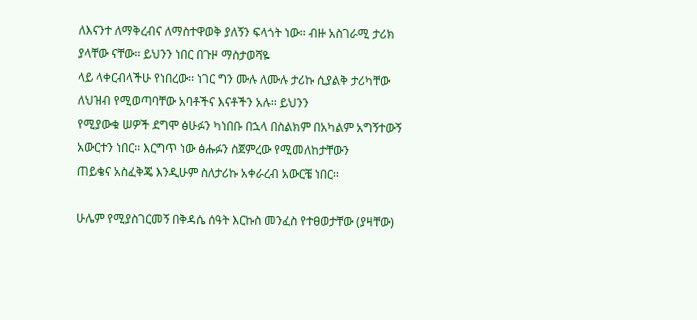ለእናንተ ለማቅረብና ለማስተዋወቅ ያለኝን ፍላጎት ነው፡፡ ብዙ አስገራሚ ታሪክ ያላቸው ናቸው፡፡ ይህንን ነበር በጉዞ ማስታወሻዬ
ላይ ላቀርብላችሁ የነበረው፡፡ ነገር ግን ሙሉ ለሙሉ ታሪኩ ሲያልቅ ታሪካቸው ለህዝብ የሚወጣባቸው አባቶችና እናቶችን አሉ፡፡ ይህንን
የሚያውቁ ሠዎች ደግሞ ፅሁፉን ካነበቡ በኋላ በስልክም በአካልም አግኝተውኝ አውርተን ነበር፡፡ እርግጥ ነው ፅሑፉን ስጀምረው የሚመለከታቸውን
ጠይቄና አስፈቅጄ እንዲሁም ስለታሪኩ አቀራረብ አውርቼ ነበር፡፡

ሁሌም የሚያስገርመኝ በቅዳሴ ሰዓት እርኩስ መንፈስ የተፀወታቸው (ያዛቸው)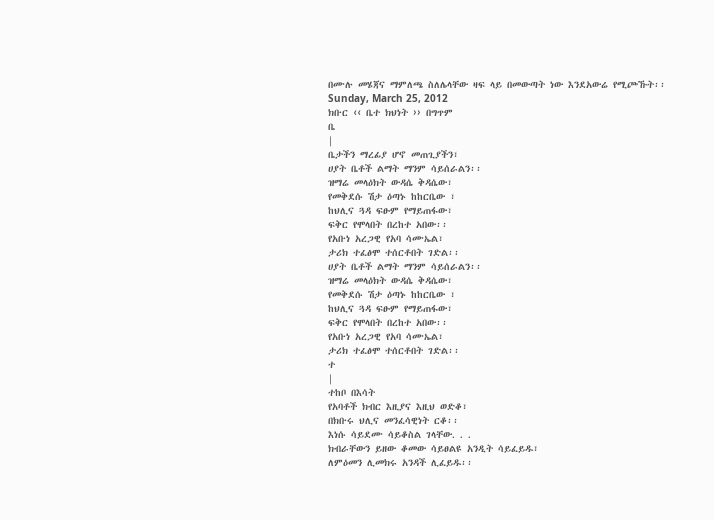በሙሉ መሄጃና ማምለጫ ስለሌላቸው ዛፍ ላይ በመውጣት ነው እንደአውሬ የሚጮኹት፡፡
Sunday, March 25, 2012
ክቡር ‹‹ ቤተ ክህነት ›› በግጥም
ቤ
|
ቤታችን ማረፊያ ሆኖ መጠጊያችን፣
ሀያት ቤቶች ልማት ማንም ሳይሰራልን፡፡
ዝማሬ መላዕክት ውዳሴ ቅዳሴው፣
የመቅደሱ ሽታ ዕጣኑ ከከርቤው ፣
ከህሊና ጓዳ ፍፁም የማይጠፋው፣
ፍቅር የሞላበት በረከተ አበው፡፡
የአቡነ አረጋዊ የአባ ሳሙኤል፣
ታሪክ ተፈፅሞ ተሰርቶበት ገድል፡፡
ሀያት ቤቶች ልማት ማንም ሳይሰራልን፡፡
ዝማሬ መላዕክት ውዳሴ ቅዳሴው፣
የመቅደሱ ሽታ ዕጣኑ ከከርቤው ፣
ከህሊና ጓዳ ፍፁም የማይጠፋው፣
ፍቅር የሞላበት በረከተ አበው፡፡
የአቡነ አረጋዊ የአባ ሳሙኤል፣
ታሪክ ተፈፅሞ ተሰርቶበት ገድል፡፡
ተ
|
ተከቦ በእሳት
የአባቶች ክብር እዚያና እዚህ ወድቆ፣
በክቡሩ ህሊና መንፈሳዊነት ርቆ፡፡
እነሱ ሳይደሙ ሳይቆስል ገላቸው. . .
ክብራቸውን ይዘው ቆመው ሳይፀልዩ አንዲት ሳይፈይዱ፣
ለምዕመን ሊመክሩ አንዳች ሊፈይዱ፡፡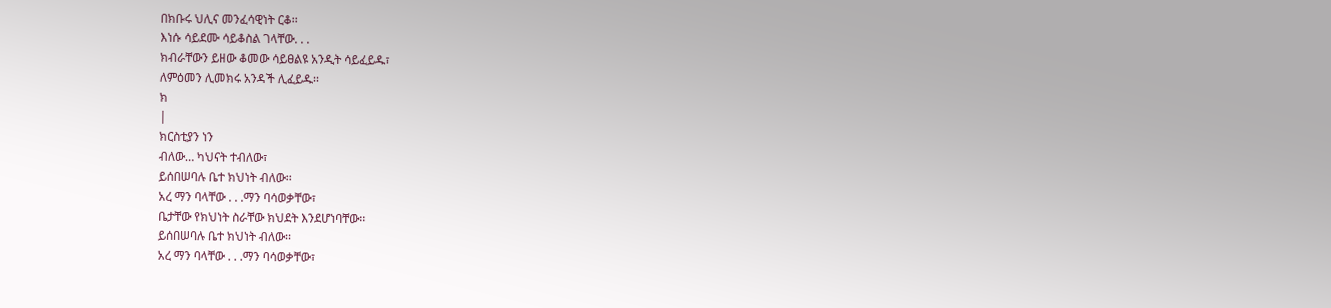በክቡሩ ህሊና መንፈሳዊነት ርቆ፡፡
እነሱ ሳይደሙ ሳይቆስል ገላቸው. . .
ክብራቸውን ይዘው ቆመው ሳይፀልዩ አንዲት ሳይፈይዱ፣
ለምዕመን ሊመክሩ አንዳች ሊፈይዱ፡፡
ክ
|
ክርስቲያን ነን
ብለው… ካህናት ተብለው፣
ይሰበሠባሉ ቤተ ክህነት ብለው፡፡
አረ ማን ባላቸው . . .ማን ባሳወቃቸው፣
ቤታቸው የክህነት ስራቸው ክህደት እንደሆነባቸው፡፡
ይሰበሠባሉ ቤተ ክህነት ብለው፡፡
አረ ማን ባላቸው . . .ማን ባሳወቃቸው፣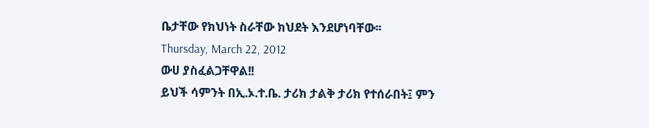ቤታቸው የክህነት ስራቸው ክህደት እንደሆነባቸው፡፡
Thursday, March 22, 2012
ውሀ ያስፈልጋቸዋል!!
ይህች ሳምንት በኢ.ኦ.ተ.ቤ. ታሪክ ታልቅ ታሪክ የተሰራበት፤ ምን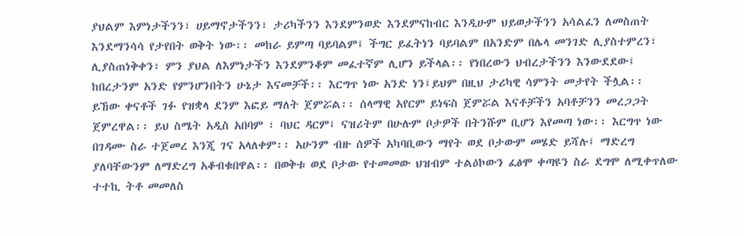ያህልም እምነታችንን፣ ሀይማኖታችንን፣ ታሪካችንን እንደምንወድ እንደምናከብር እንዲሁም ህይወታችንን አሳልፈን ለመስጠት እንደማንሳሳ የታየበት ወቅት ነው፡፡ መከራ ይምጣ ባይባልም፤ ችግር ይፈትነን ባይባልም በአንድም በሌላ መንገድ ሊያስተምረን፣ ሊያስጠነቅቀን፣ ምን ያህል ለእምነታችን እንደምንቆም መፈተኛም ሊሆን ይችላል፡፡ የነበረውን ህብረታችንን እንውደደው፤ ከበረታንም አንድ የምንሆንበትን ሁኔታ እናመቻች፡፡ እርግጥ ነው አንድ ነን፤ይህም በዚህ ታሪካዊ ሳምንት መታየት ችሏል፡፡
ይኸው ቀናቶች ገፉ የዝቋላ ደንም እፎይ ማለት ጀምሯል፡፡ ሰላማዊ አየርም ይነፍስ ጀምሯል እናቶቻችን አባቶቻንን መረጋጋት ጀምረዋል፡፡ ይህ ስሜት አዲስ አበባም ፣ ባህር ዳርም፤ ናዝሪትም በሁሉም ቦታዎች በትንሹም ቢሆን እየመጣ ነው፡፡ እርግጥ ነው በገዳሙ ስራ ተጀመረ እንጂ ገና አላለቀም፡፡ አሁንም ብዙ ሰዎች አካባቢውን ማየት ወደ ቦታውም መሄድ ይሻሉ፤ ማድረግ ያለባቸውንም ለማድረግ አቆብቁበዋል፡፡ በወቅቱ ወደ ቦታው የተመመው ህዝብም ተልዕኮውን ፈፅሞ ቀጣዩን ስራ ደግሞ ለሚቀጥለው ተተኪ ትቶ መመለስ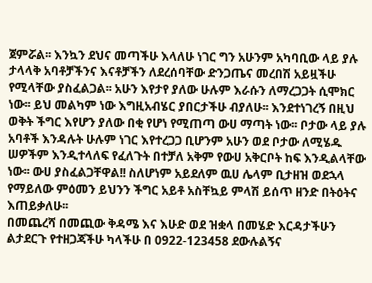ጀምሯል፡፡ እንኳን ደህና መጣችሁ እላለሁ ነገር ግን አሁንም አካባቢው ላይ ያሉ ታላላቅ አባቶቻችንና እናቶቻችን ለደረሰባቸው ድንጋጤና መረበሽ አይዟችሁ የሚላቸው ያስፈልጋል፡፡ አሁን እየታየ ያለው ሁሉም እራሱን ለማረጋጋት ሲሞክር ነው፡፡ ይህ መልካም ነው እግዚአብሄር ያበርታችሁ ብያለሁ፡፡ እንደተነገረኝ በዚህ ወቅት ችግር እየሆን ያለው በቂ የሆነ የሚጠጣ ውሀ ማጣት ነው፡፡ ቦታው ላይ ያሉ አባቶች እንዳሉት ሁሉም ነገር እየተረጋጋ ቢሆንም አሁን ወደ ቦታው ለሚሄዱ ሠዎችም እንዲተላለፍ የፈለጉት በተቻለ አቅም የውሀ አቅርቦት ከፍ እንዲልላቸው ነው፡፡ ውሀ ያስፈልጋቸዋል!! ስለሆነም አይደለም ዉሀ ሌላም ቢታዘዝ ወደኋላ የማይለው ምዕመን ይህንን ችግር አይቶ አስቸኳይ ምላሽ ይሰጥ ዘንድ በትዕትና እጠይቃለሁ፡፡
በመጨረሻ በመጪው ቅዳሜ እና እሁድ ወደ ዝቋላ በመሄድ እርዳታችሁን ልታደርጉ የተዘጋጃችሁ ካላችሁ በ 0922-123458 ደውሉልኝና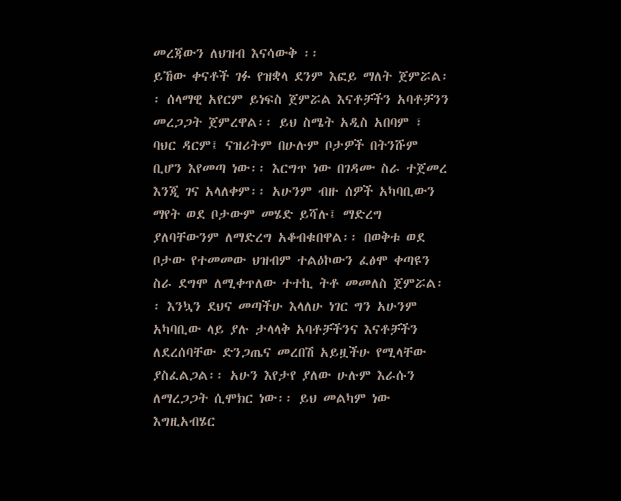መረጃውን ለህዝብ እናሳውቅ ፡፡
ይኸው ቀናቶች ገፉ የዝቋላ ደንም እፎይ ማለት ጀምሯል፡፡ ሰላማዊ አየርም ይነፍስ ጀምሯል እናቶቻችን አባቶቻንን መረጋጋት ጀምረዋል፡፡ ይህ ስሜት አዲስ አበባም ፣ ባህር ዳርም፤ ናዝሪትም በሁሉም ቦታዎች በትንሹም ቢሆን እየመጣ ነው፡፡ እርግጥ ነው በገዳሙ ስራ ተጀመረ እንጂ ገና አላለቀም፡፡ አሁንም ብዙ ሰዎች አካባቢውን ማየት ወደ ቦታውም መሄድ ይሻሉ፤ ማድረግ ያለባቸውንም ለማድረግ አቆብቁበዋል፡፡ በወቅቱ ወደ ቦታው የተመመው ህዝብም ተልዕኮውን ፈፅሞ ቀጣዩን ስራ ደግሞ ለሚቀጥለው ተተኪ ትቶ መመለስ ጀምሯል፡፡ እንኳን ደህና መጣችሁ እላለሁ ነገር ግን አሁንም አካባቢው ላይ ያሉ ታላላቅ አባቶቻችንና እናቶቻችን ለደረሰባቸው ድንጋጤና መረበሽ አይዟችሁ የሚላቸው ያስፈልጋል፡፡ አሁን እየታየ ያለው ሁሉም እራሱን ለማረጋጋት ሲሞክር ነው፡፡ ይህ መልካም ነው እግዚአብሄር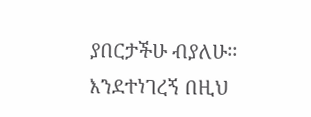ያበርታችሁ ብያለሁ፡፡ እንደተነገረኝ በዚህ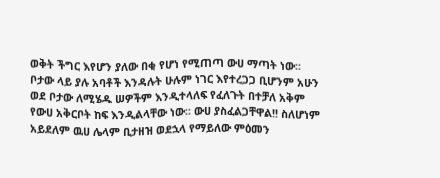ወቅት ችግር እየሆን ያለው በቂ የሆነ የሚጠጣ ውሀ ማጣት ነው፡፡ ቦታው ላይ ያሉ አባቶች እንዳሉት ሁሉም ነገር እየተረጋጋ ቢሆንም አሁን ወደ ቦታው ለሚሄዱ ሠዎችም እንዲተላለፍ የፈለጉት በተቻለ አቅም የውሀ አቅርቦት ከፍ እንዲልላቸው ነው፡፡ ውሀ ያስፈልጋቸዋል!! ስለሆነም አይደለም ዉሀ ሌላም ቢታዘዝ ወደኋላ የማይለው ምዕመን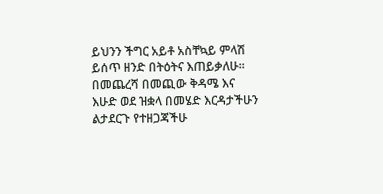ይህንን ችግር አይቶ አስቸኳይ ምላሽ ይሰጥ ዘንድ በትዕትና እጠይቃለሁ፡፡
በመጨረሻ በመጪው ቅዳሜ እና እሁድ ወደ ዝቋላ በመሄድ እርዳታችሁን ልታደርጉ የተዘጋጃችሁ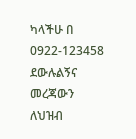ካላችሁ በ 0922-123458 ደውሉልኝና መረጃውን ለህዝብ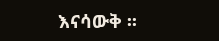እናሳውቅ ፡፡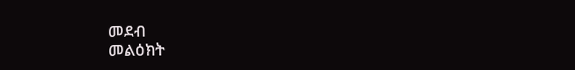መደብ
መልዕክት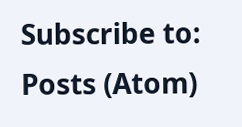Subscribe to:
Posts (Atom)